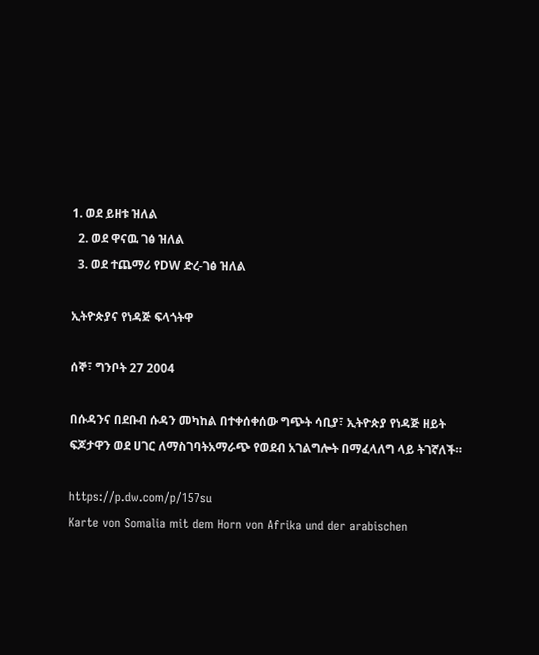1. ወደ ይዘቱ ዝለል
  2. ወደ ዋናዉ ገፅ ዝለል
  3. ወደ ተጨማሪ የDW ድረ-ገፅ ዝለል

ኢትዮጵያና የነዳጅ ፍላጎትዋ

ሰኞ፣ ግንቦት 27 2004

በሱዳንና በደቡብ ሱዳን መካከል በተቀሰቀሰው ግጭት ሳቢያ፣ ኢትዮጵያ የነዳጅ ዘይት ፍጆታዋን ወደ ሀገር ለማስገባትአማራጭ የወደብ አገልግሎት በማፈላለግ ላይ ትገኛለች።

https://p.dw.com/p/157su
Karte von Somalia mit dem Horn von Afrika und der arabischen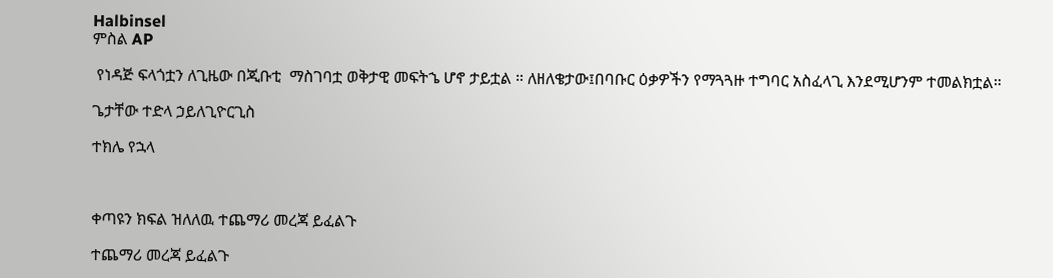Halbinsel
ምስል AP

 የነዳጅ ፍላጎቷን ለጊዜው በጂቡቲ  ማስገባቷ ወቅታዊ መፍትኄ ሆኖ ታይቷል ። ለዘለቄታው፤በባቡር ዕቃዎችን የማጓጓዙ ተግባር አስፈላጊ እንደሚሆንም ተመልክቷል።

ጌታቸው ተድላ ኃይለጊዮርጊስ

ተክሌ የኋላ



ቀጣዩን ክፍል ዝለለዉ ተጨማሪ መረጃ ይፈልጉ

ተጨማሪ መረጃ ይፈልጉ